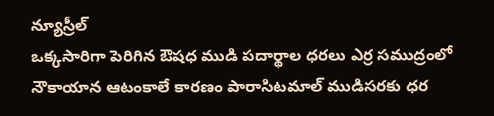న్యూస్రీల్
ఒక్కసారిగా పెరిగిన ఔషధ ముడి పదార్థాల ధరలు ఎర్ర సముద్రంలో నౌకాయాన ఆటంకాలే కారణం పారాసిటమాల్ ముడిసరకు ధర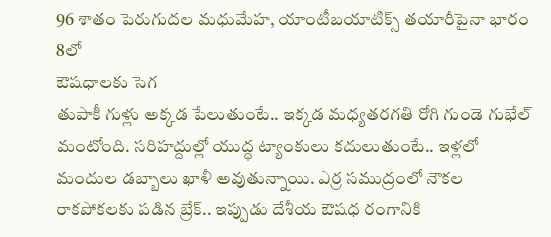96 శాతం పెరుగుదల మధుమేహ, యాంటీబయాటిక్స్ తయారీపైనా భారం
8లో
ఔషధాలకు సెగ
తుపాకీ గుళ్లు అక్కడ పేలుతుంటే.. ఇక్కడ మధ్యతరగతి రోగి గుండె గుభేల్ మంటోంది. సరిహద్దుల్లో యుద్ధ ట్యాంకులు కదులుతుంటే.. ఇళ్లలో మందుల డబ్బాలు ఖాళీ అవుతున్నాయి. ఎర్ర సముద్రంలో నౌకల రాకపోకలకు పడిన బ్రేక్.. ఇప్పుడు దేశీయ ఔషధ రంగానికి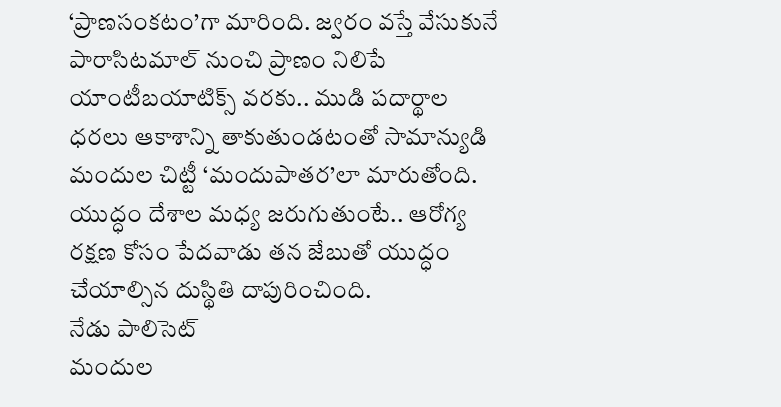‘ప్రాణసంకటం’గా మారింది. జ్వరం వస్తే వేసుకునే పారాసిటమాల్ నుంచి ప్రాణం నిలిపే యాంటీబయాటిక్స్ వరకు.. ముడి పదార్థాల ధరలు ఆకాశాన్ని తాకుతుండటంతో సామాన్యుడి మందుల చిట్టీ ‘మందుపాతర’లా మారుతోంది. యుద్ధం దేశాల మధ్య జరుగుతుంటే.. ఆరోగ్య రక్షణ కోసం పేదవాడు తన జేబుతో యుద్ధం చేయాల్సిన దుస్థితి దాపురించింది.
నేడు పాలిసెట్
మందుల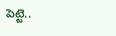పెట్టె..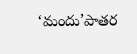‘మందు’పాతర